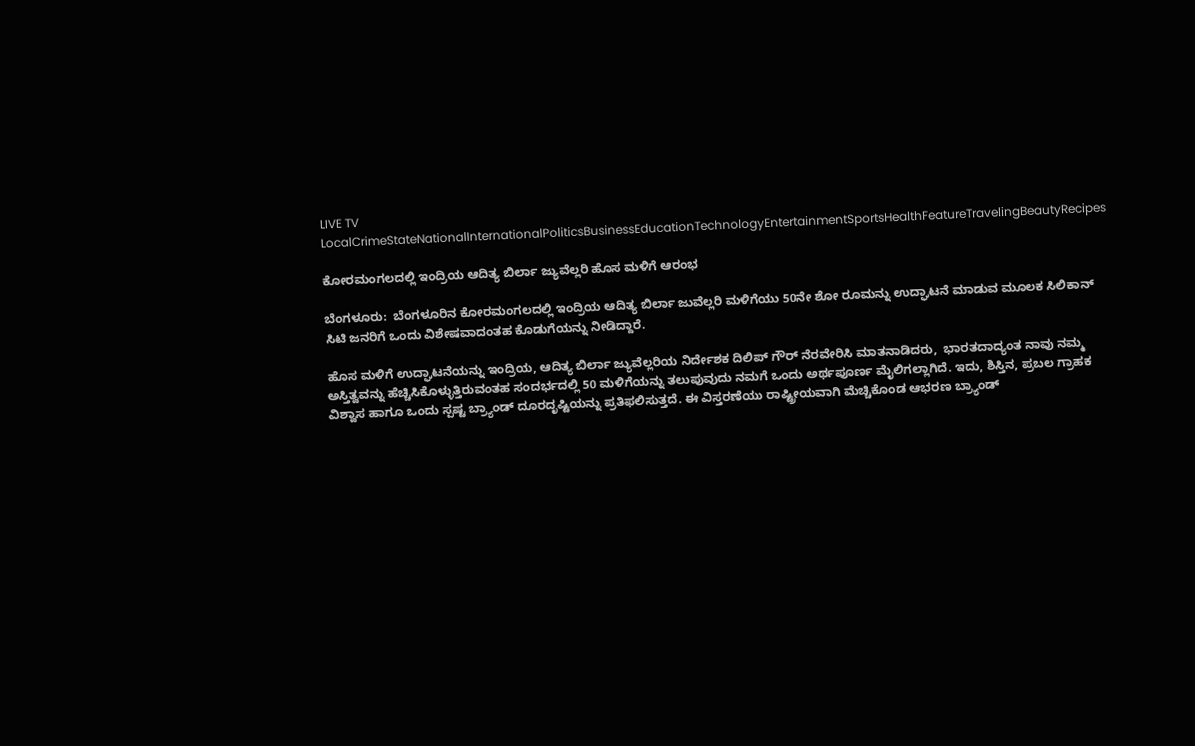LIVE TV LocalCrimeStateNationalInternationalPoliticsBusinessEducationTechnologyEntertainmentSportsHealthFeatureTravelingBeautyRecipes

ಕೋರಮಂಗಲದಲ್ಲಿ ಇಂದ್ರಿಯ ಆದಿತ್ಯ ಬಿರ್ಲಾ ಜ್ಯುವೆಲ್ಲರಿ ಹೊಸ ಮಳಿಗೆ ಆರಂಭ

ಬೆಂಗಳೂರು:  ಬೆಂಗಳೂರಿನ ಕೋರಮಂಗಲದಲ್ಲಿ ಇಂದ್ರಿಯ ಆದಿತ್ಯ ಬಿರ್ಲಾ ಜುವೆಲ್ಲರಿ ಮಳಿಗೆಯು 50ನೇ ಶೋ ರೂಮನ್ನು ಉದ್ಘಾಟನೆ ಮಾಡುವ ಮೂಲಕ ಸಿಲಿಕಾನ್ ಸಿಟಿ ಜನರಿಗೆ ಒಂದು ವಿಶೇಷವಾದಂತಹ ಕೊಡುಗೆಯನ್ನು ನೀಡಿದ್ದಾರೆ.

ಹೊಸ ಮಳಿಗೆ ಉದ್ಘಾಟನೆಯನ್ನು ಇಂದ್ರಿಯ, ಆದಿತ್ಯ ಬಿರ್ಲಾ ಜ್ಯುವೆಲ್ಲರಿಯ ನಿರ್ದೇಶಕ ದಿಲಿಪ್ ಗೌರ್ ನೆರವೇರಿಸಿ ಮಾತನಾಡಿದರು,  ಭಾರತದಾದ್ಯಂತ ನಾವು ನಮ್ಮ ಅಸ್ತಿತ್ವವನ್ನು ಹೆಚ್ಚಿಸಿಕೊಳ್ಳುತ್ತಿರುವಂತಹ ಸಂದರ್ಭದಲ್ಲಿ 50 ಮಳಿಗೆಯನ್ನು ತಲುಪುವುದು ನಮಗೆ ಒಂದು ಅರ್ಥಪೂರ್ಣ ಮೈಲಿಗಲ್ಲಾಗಿದೆ. ಇದು, ಶಿಸ್ತಿನ, ಪ್ರಬಲ ಗ್ರಾಹಕ ವಿಶ್ವಾಸ ಹಾಗೂ ಒಂದು ಸ್ಪಷ್ಟ ಬ್ರ್ಯಾಂಡ್ ದೂರದೃಷ್ಟಿಯನ್ನು ಪ್ರತಿಫಲಿಸುತ್ತದೆ. ಈ ವಿಸ್ತರಣೆಯು ರಾಷ್ಟ್ರೀಯವಾಗಿ ಮೆಚ್ಚಿಕೊಂಡ ಆಭರಣ ಬ್ರ್ಯಾಂಡ್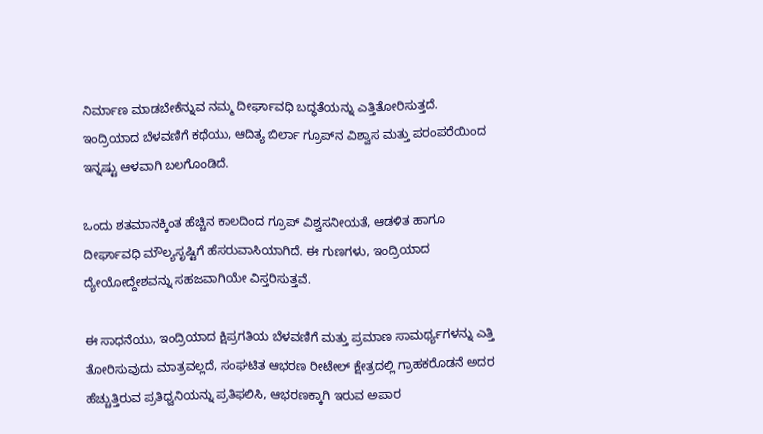ನಿರ್ಮಾಣ ಮಾಡಬೇಕೆನ್ನುವ ನಮ್ಮ ದೀರ್ಘಾವಧಿ ಬದ್ಧತೆಯನ್ನು ಎತ್ತಿತೋರಿಸುತ್ತದೆ. ಇಂದ್ರಿಯಾದ ಬೆಳವಣಿಗೆ ಕಥೆಯು, ಆದಿತ್ಯ ಬಿರ್ಲಾ ಗ್ರೂಪ್‍ನ ವಿಶ್ವಾಸ ಮತ್ತು ಪರಂಪರೆಯಿಂದ ಇನ್ನಷ್ಟು ಆಳವಾಗಿ ಬಲಗೊಂಡಿದೆ.

ಒಂದು ಶತಮಾನಕ್ಕಿಂತ ಹೆಚ್ಚಿನ ಕಾಲದಿಂದ ಗ್ರೂಪ್ ವಿಶ್ವಸನೀಯತೆ, ಆಡಳಿತ ಹಾಗೂ ದೀರ್ಘಾವಧಿ ಮೌಲ್ಯಸೃಷ್ಟಿಗೆ ಹೆಸರುವಾಸಿಯಾಗಿದೆ. ಈ ಗುಣಗಳು, ಇಂದ್ರಿಯಾದ ದ್ಯೇಯೋದ್ದೇಶವನ್ನು ಸಹಜವಾಗಿಯೇ ವಿಸ್ತರಿಸುತ್ತವೆ.

ಈ ಸಾಧನೆಯು, ಇಂದ್ರಿಯಾದ ಕ್ಷಿಪ್ರಗತಿಯ ಬೆಳವಣಿಗೆ ಮತ್ತು ಪ್ರಮಾಣ ಸಾಮರ್ಥ್ಯಗಳನ್ನು ಎತ್ತಿ ತೋರಿಸುವುದು ಮಾತ್ರವಲ್ಲದೆ, ಸಂಘಟಿತ ಆಭರಣ ರೀಟೇಲ್ ಕ್ಷೇತ್ರದಲ್ಲಿ ಗ್ರಾಹಕರೊಡನೆ ಅದರ ಹೆಚ್ಚುತ್ತಿರುವ ಪ್ರತಿಧ್ವನಿಯನ್ನು ಪ್ರತಿಫಲಿಸಿ, ಆಭರಣಕ್ಕಾಗಿ ಇರುವ ಅಪಾರ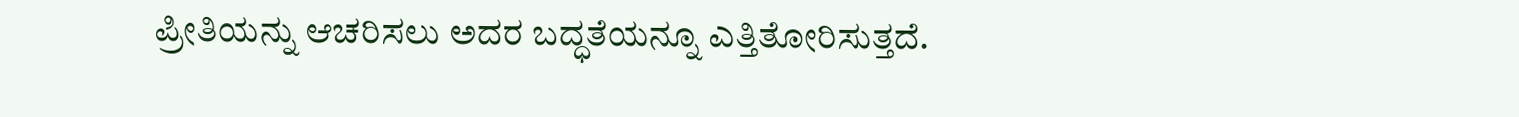ಪ್ರೀತಿಯನ್ನು ಆಚರಿಸಲು ಅದರ ಬದ್ಧತೆಯನ್ನೂ ಎತ್ತಿತೋರಿಸುತ್ತದೆ.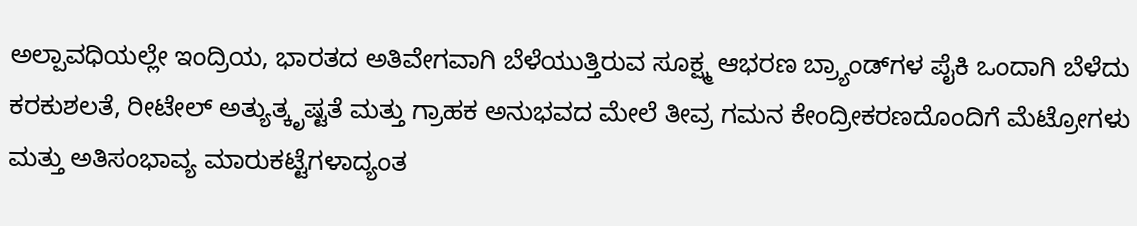ಅಲ್ಪಾವಧಿಯಲ್ಲೇ ಇಂದ್ರಿಯ, ಭಾರತದ ಅತಿವೇಗವಾಗಿ ಬೆಳೆಯುತ್ತಿರುವ ಸೂಕ್ಷ್ಮ ಆಭರಣ ಬ್ರ್ಯಾಂಡ್‍ಗಳ ಪೈಕಿ ಒಂದಾಗಿ ಬೆಳೆದು ಕರಕುಶಲತೆ, ರೀಟೇಲ್ ಅತ್ಯುತ್ಕೃಷ್ಟತೆ ಮತ್ತು ಗ್ರಾಹಕ ಅನುಭವದ ಮೇಲೆ ತೀವ್ರ ಗಮನ ಕೇಂದ್ರೀಕರಣದೊಂದಿಗೆ ಮೆಟ್ರೋಗಳು ಮತ್ತು ಅತಿಸಂಭಾವ್ಯ ಮಾರುಕಟ್ಟೆಗಳಾದ್ಯಂತ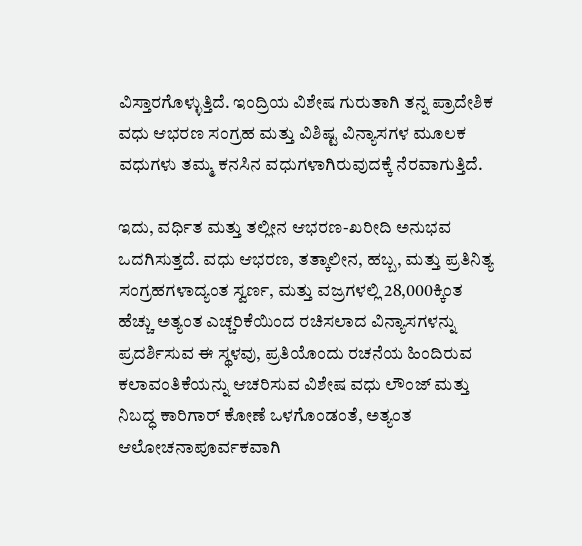ವಿಸ್ತಾರಗೊಳ್ಳುತ್ತಿದೆ. ಇಂದ್ರಿಯ ವಿಶೇಷ ಗುರುತಾಗಿ ತನ್ನ ಪ್ರಾದೇಶಿಕ ವಧು ಆಭರಣ ಸಂಗ್ರಹ ಮತ್ತು ವಿಶಿಷ್ಟ ವಿನ್ಯಾಸಗಳ ಮೂಲಕ ವಧುಗಳು ತಮ್ಮ ಕನಸಿನ ವಧುಗಳಾಗಿರುವುದಕ್ಕೆ ನೆರವಾಗುತ್ತಿದೆ.

ಇದು, ವರ್ಧಿತ ಮತ್ತು ತಲ್ಲೀನ ಆಭರಣ-ಖರೀದಿ ಅನುಭವ ಒದಗಿಸುತ್ತದೆ. ವಧು ಆಭರಣ, ತತ್ಕಾಲೀನ, ಹಬ್ಬ, ಮತ್ತು ಪ್ರತಿನಿತ್ಯ ಸಂಗ್ರಹಗಳಾದ್ಯಂತ ಸ್ವರ್ಣ, ಮತ್ತು ವಜ್ರಗಳಲ್ಲಿ 28,000ಕ್ಕಿಂತ ಹೆಚ್ಚು ಅತ್ಯಂತ ಎಚ್ಚರಿಕೆಯಿಂದ ರಚಿಸಲಾದ ವಿನ್ಯಾಸಗಳನ್ನು ಪ್ರದರ್ಶಿಸುವ ಈ ಸ್ಥಳವು, ಪ್ರತಿಯೊಂದು ರಚನೆಯ ಹಿಂದಿರುವ ಕಲಾವಂತಿಕೆಯನ್ನು ಆಚರಿಸುವ ವಿಶೇಷ ವಧು ಲೌಂಜ್ ಮತ್ತು ನಿಬದ್ಧ ಕಾರಿಗಾರ್ ಕೋಣೆ ಒಳಗೊಂಡಂತೆ, ಅತ್ಯಂತ ಆಲೋಚನಾಪೂರ್ವಕವಾಗಿ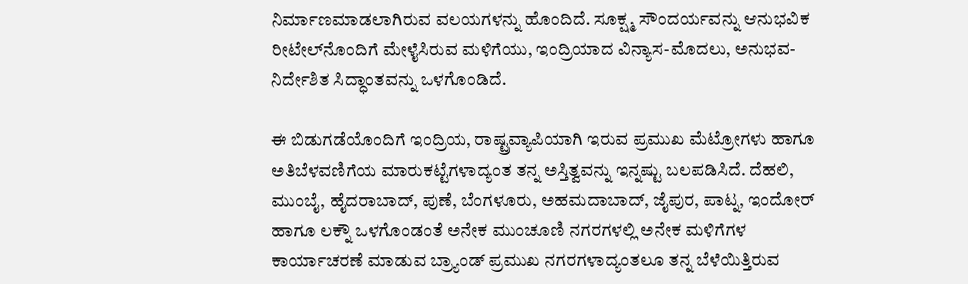ನಿರ್ಮಾಣಮಾಡಲಾಗಿರುವ ವಲಯಗಳನ್ನು ಹೊಂದಿದೆ. ಸೂಕ್ಷ್ಮ ಸೌಂದರ್ಯವನ್ನು ಆನುಭವಿಕ ರೀಟೇಲ್‍ನೊಂದಿಗೆ ಮೇಳೈಸಿರುವ ಮಳಿಗೆಯು, ಇಂದ್ರಿಯಾದ ವಿನ್ಯಾಸ-ಮೊದಲು, ಅನುಭವ-ನಿರ್ದೇಶಿತ ಸಿದ್ಧಾಂತವನ್ನು ಒಳಗೊಂಡಿದೆ.

ಈ ಬಿಡುಗಡೆಯೊಂದಿಗೆ ಇಂದ್ರಿಯ, ರಾಷ್ಟ್ರವ್ಯಾಪಿಯಾಗಿ ಇರುವ ಪ್ರಮುಖ ಮೆಟ್ರೋಗಳು ಹಾಗೂ ಅತಿಬೆಳವಣಿಗೆಯ ಮಾರುಕಟ್ಟೆಗಳಾದ್ಯಂತ ತನ್ನ ಅಸ್ತಿತ್ವವನ್ನು ಇನ್ನಷ್ಟು ಬಲಪಡಿಸಿದೆ. ದೆಹಲಿ, ಮುಂಬೈ, ಹೈದರಾಬಾದ್, ಪುಣೆ, ಬೆಂಗಳೂರು, ಅಹಮದಾಬಾದ್, ಜೈಪುರ, ಪಾಟ್ನ, ಇಂದೋರ್ ಹಾಗೂ ಲಕ್ನೌ ಒಳಗೊಂಡಂತೆ ಅನೇಕ ಮುಂಚೂಣಿ ನಗರಗಳಲ್ಲಿ ಅನೇಕ ಮಳಿಗೆಗಳ ಕಾರ್ಯಾಚರಣೆ ಮಾಡುವ ಬ್ರ್ಯಾಂಡ್ ಪ್ರಮುಖ ನಗರಗಳಾದ್ಯಂತಲೂ ತನ್ನ ಬೆಳೆಯಿತ್ತಿರುವ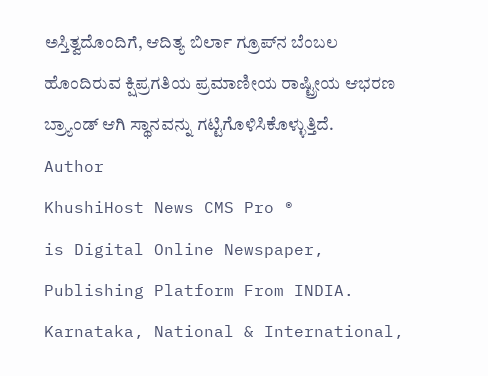ಅಸ್ತಿತ್ವದೊಂದಿಗೆ, ಆದಿತ್ಯ ಬಿರ್ಲಾ ಗ್ರೂಪ್‍ನ ಬೆಂಬಲ ಹೊಂದಿರುವ ಕ್ಷಿಪ್ರಗತಿಯ ಪ್ರಮಾಣೀಯ ರಾಷ್ಟ್ರೀಯ ಆಭರಣ ಬ್ರ್ಯಾಂಡ್ ಆಗಿ ಸ್ಥಾನವನ್ನು ಗಟ್ಟಿಗೊಳಿಸಿಕೊಳ್ಳುತ್ತಿದೆ.
Author
KhushiHost News CMS Pro ®
is Digital Online Newspaper, Publishing Platform From INDIA. Karnataka, National & International,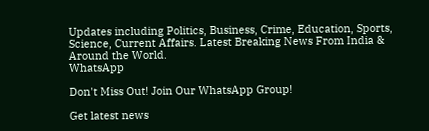Updates including Politics, Business, Crime, Education, Sports, Science, Current Affairs. Latest Breaking News From India & Around the World.
WhatsApp

Don't Miss Out! Join Our WhatsApp Group!

Get latest news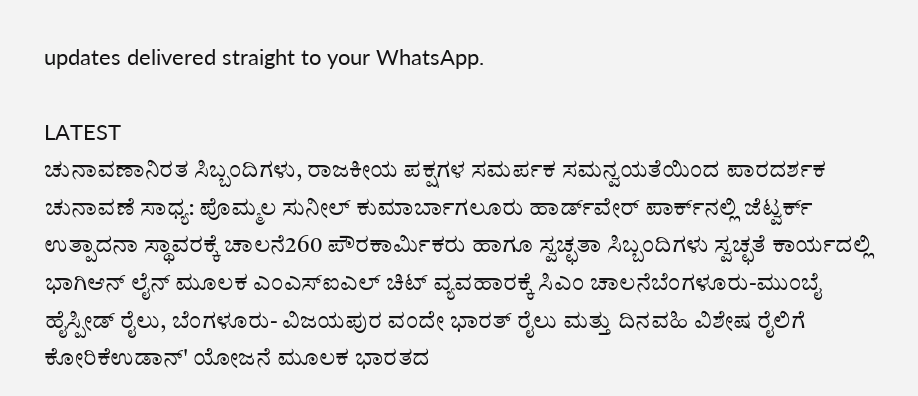updates delivered straight to your WhatsApp.

LATEST
ಚುನಾವಣಾನಿರತ ಸಿಬ್ಬಂದಿಗಳು, ರಾಜಕೀಯ ಪಕ್ಷಗಳ ಸಮರ್ಪಕ ಸಮನ್ವಯತೆಯಿಂದ ಪಾರದರ್ಶಕ ಚುನಾವಣೆ ಸಾಧ್ಯ: ಪೊಮ್ಮಲ ಸುನೀಲ್ ಕುಮಾರ್ಬಾಗಲೂರು ಹಾರ್ಡ್‌ವೇರ್ ಪಾರ್ಕ್‌ನಲ್ಲಿ ಜೆಟ್ವರ್ಕ್ ಉತ್ಪಾದನಾ ಸ್ಥಾವರಕ್ಕೆ ಚಾಲನೆ260 ಪೌರಕಾರ್ಮಿಕರು ಹಾಗೂ ಸ್ವಚ್ಛತಾ ಸಿಬ್ಬಂದಿಗಳು ಸ್ವಚ್ಛತೆ ಕಾರ್ಯದಲ್ಲಿ ಭಾಗಿಆನ್ ಲೈನ್ ಮೂಲಕ ಎಂಎಸ್ಐಎಲ್ ಚಿಟ್ ವ್ಯವಹಾರಕ್ಕೆ ಸಿಎಂ ಚಾಲನೆಬೆಂಗಳೂರು-ಮುಂಬೈ ಹೈಸ್ಪೀಡ್ ರೈಲು, ಬೆಂಗಳೂರು- ವಿಜಯಪುರ ವಂದೇ ಭಾರತ್ ರೈಲು ಮತ್ತು ದಿನವಹಿ ವಿಶೇಷ ರೈಲಿಗೆ ಕೋರಿಕೆಉಡಾನ್' ಯೋಜನೆ ಮೂಲಕ ಭಾರತದ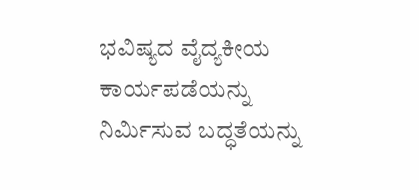ಭವಿಷ್ಯದ ವೈದ್ಯಕೀಯ ಕಾರ್ಯಪಡೆಯನ್ನು ನಿರ್ಮಿಸುವ ಬದ್ಧತೆಯನ್ನು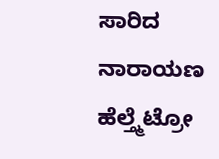ಸಾರಿದ ನಾರಾಯಣ ಹೆಲ್ತ್ಮೆಟ್ರೋ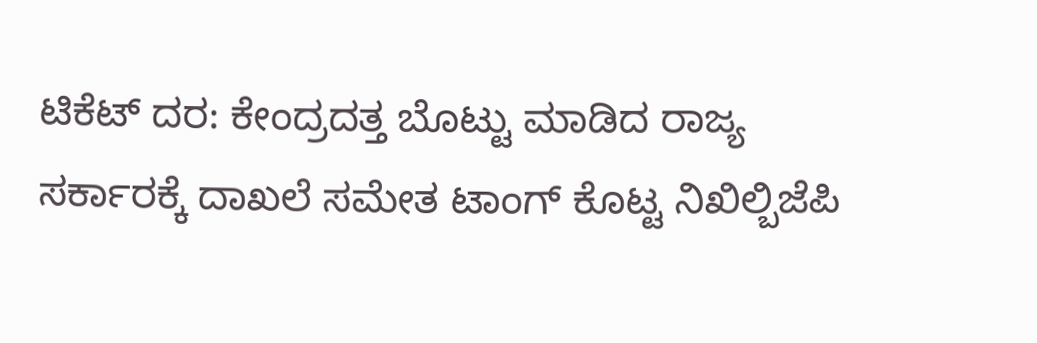ಟಿಕೆಟ್ ದರ: ಕೇಂದ್ರದತ್ತ ಬೊಟ್ಟು ಮಾಡಿದ ರಾಜ್ಯ ಸರ್ಕಾರಕ್ಕೆ ದಾಖಲೆ ಸಮೇತ ಟಾಂಗ್ ಕೊಟ್ಟ ನಿಖಿಲ್ಬಿಜೆಪಿ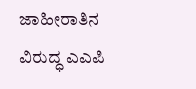ಜಾಹೀರಾತಿನ ವಿರುದ್ಧ ಎಎಪಿ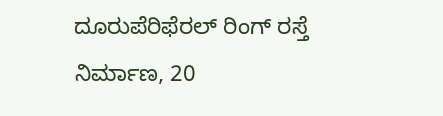ದೂರುಪೆರಿಫೆರಲ್ ರಿಂಗ್ ರಸ್ತೆ ನಿರ್ಮಾಣ, 20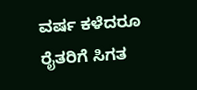ವರ್ಷ ಕಳೆದರೂ ರೈತರಿಗೆ ಸಿಗತ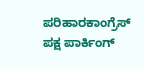ಪರಿಹಾರಕಾಂಗ್ರೆಸ್ ಪಕ್ಷ ಪಾರ್ಕಿಂಗ್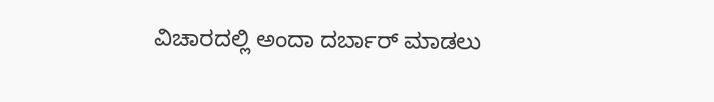ವಿಚಾರದಲ್ಲಿ ಅಂದಾ ದರ್ಬಾರ್ ಮಾಡಲು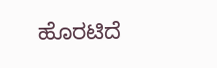ಹೊರಟಿದೆ